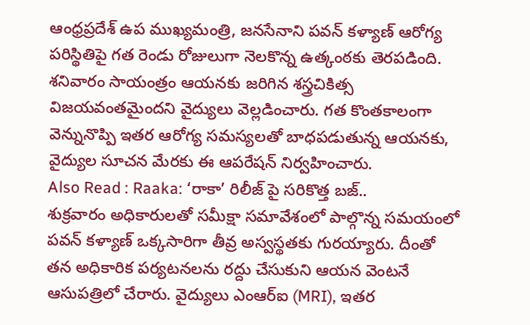ఆంధ్రప్రదేశ్ ఉప ముఖ్యమంత్రి, జనసేనాని పవన్ కళ్యాణ్ ఆరోగ్య పరిస్థితిపై గత రెండు రోజులుగా నెలకొన్న ఉత్కంఠకు తెరపడింది. శనివారం సాయంత్రం ఆయనకు జరిగిన శస్త్రచికిత్స విజయవంతమైందని వైద్యులు వెల్లడించారు. గత కొంతకాలంగా వెన్నునొప్పి ఇతర ఆరోగ్య సమస్యలతో బాధపడుతున్న ఆయనకు, వైద్యుల సూచన మేరకు ఈ ఆపరేషన్ నిర్వహించారు.
Also Read : Raaka: ‘రాకా’ రిలీజ్ పై సరికొత్త బజ్..
శుక్రవారం అధికారులతో సమీక్షా సమావేశంలో పాల్గొన్న సమయంలో పవన్ కళ్యాణ్ ఒక్కసారిగా తీవ్ర అస్వస్థతకు గురయ్యారు. దీంతో తన అధికారిక పర్యటనలను రద్దు చేసుకుని ఆయన వెంటనే ఆసుపత్రిలో చేరారు. వైద్యులు ఎంఆర్ఐ (MRI), ఇతర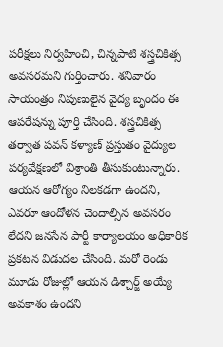పరీక్షలు నిర్వహించి, చిన్నపాటి శస్త్రచికిత్స అవసరమని గుర్తించారు. శనివారం సాయంత్రం నిపుణులైన వైద్య బృందం ఈ ఆపరేషన్ను పూర్తి చేసింది. శస్త్రచికిత్స తర్వాత పవన్ కళ్యాణ్ ప్రస్తుతం వైద్యుల పర్యవేక్షణలో విశ్రాంతి తీసుకుంటున్నారు.
ఆయన ఆరోగ్యం నిలకడగా ఉందని, ఎవరూ ఆందోళన చెందాల్సిన అవసరం లేదని జనసేన పార్టీ కార్యాలయం అధికారిక ప్రకటన విడుదల చేసింది. మరో రెండు మూడు రోజుల్లో ఆయన డిశ్చార్జ్ అయ్యే అవకాశం ఉందని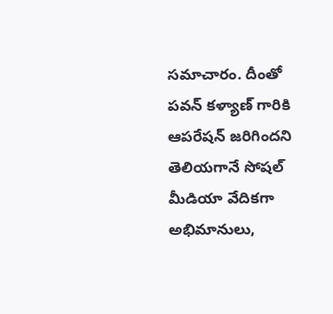సమాచారం. దీంతో పవన్ కళ్యాణ్ గారికి ఆపరేషన్ జరిగిందని తెలియగానే సోషల్ మీడియా వేదికగా అభిమానులు,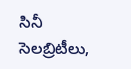సినీ సెలబ్రిటీలు,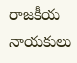రాజకీయ నాయకులు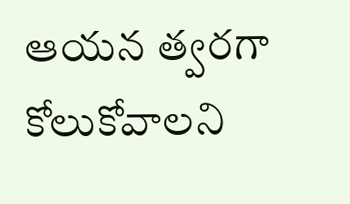ఆయన త్వరగా కోలుకోవాలని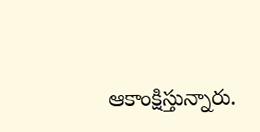ఆకాంక్షిస్తున్నారు.